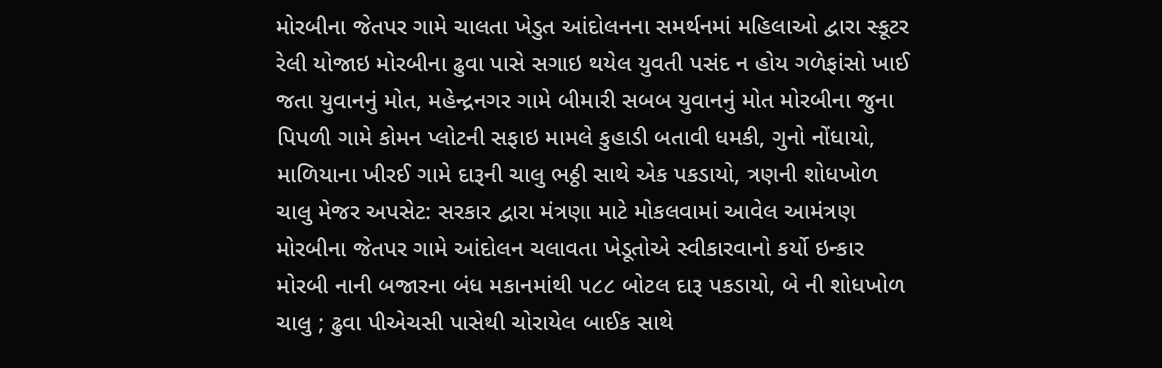મોરબીના જેતપર ગામે ચાલતા ખેડુત આંદોલનના સમર્થનમાં મહિલાઓ દ્વારા સ્કૂટર રેલી યોજાઇ મોરબીના ઢુવા પાસે સગાઇ થયેલ યુવતી પસંદ ન હોય ગળેફાંસો ખાઈ જતા યુવાનનું મોત, મહેન્દ્રનગર ગામે બીમારી સબબ યુવાનનું મોત મોરબીના જુના પિપળી ગામે કોમન પ્લોટની સફાઇ મામલે કુહાડી બતાવી ધમકી, ગુનો નોંધાયો, માળિયાના ખીરઈ ગામે દારૂની ચાલુ ભઠ્ઠી સાથે એક પકડાયો, ત્રણની શોધખોળ ચાલુ મેજર અપસેટ: સરકાર દ્વારા મંત્રણા માટે મોકલવામાં આવેલ આમંત્રણ મોરબીના જેતપર ગામે આંદોલન ચલાવતા ખેડૂતોએ સ્વીકારવાનો કર્યો ઇન્કાર મોરબી નાની બજારના બંધ મકાનમાંથી ૫૮૮ બોટલ દારૂ પકડાયો, બે ની શોધખોળ ચાલુ ; ઢુવા પીએચસી પાસેથી ચોરાયેલ બાઈક સાથે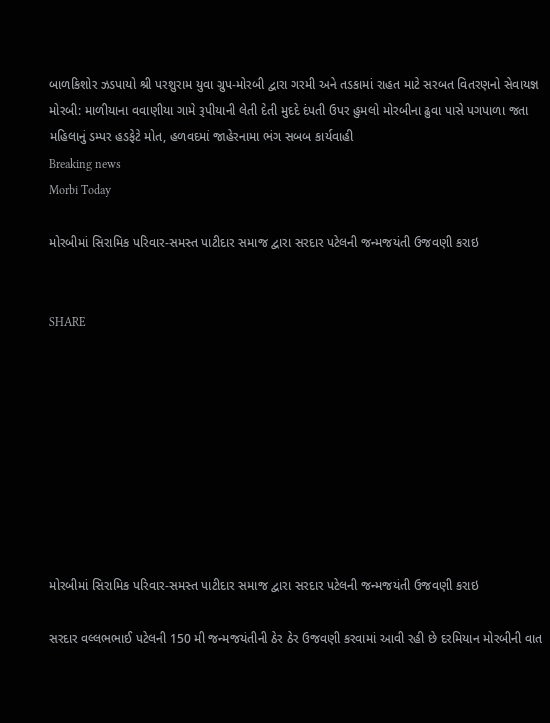બાળકિશોર ઝડપાયો શ્રી પરશુરામ યુવા ગ્રુપ-મોરબી દ્વારા ગરમી અને તડકામાં રાહત માટે સરબત વિતરણનો સેવાયજ્ઞ મોરબી: માળીયાના વવાણીયા ગામે રૂપીયાની લેતી દેતી મુદદે દંપતી ઉપર હુમલો મોરબીના ઢુવા પાસે પગપાળા જતા મહિલાનું ડમ્પર હડફેટે મોત, હળવદમાં જાહેરનામા ભંગ સબબ કાર્યવાહી
Breaking news
Morbi Today

મોરબીમાં સિરામિક પરિવાર-સમસ્ત પાટીદાર સમાજ દ્વારા સરદાર પટેલની જન્મજયંતી ઉજવણી કરાઇ


SHARE









મોરબીમાં સિરામિક પરિવાર-સમસ્ત પાટીદાર સમાજ દ્વારા સરદાર પટેલની જન્મજયંતી ઉજવણી કરાઇ

સરદાર વલ્લભભાઈ પટેલની 150 મી જન્મજયંતીની ઠેર ઠેર ઉજવણી કરવામાં આવી રહી છે દરમિયાન મોરબીની વાત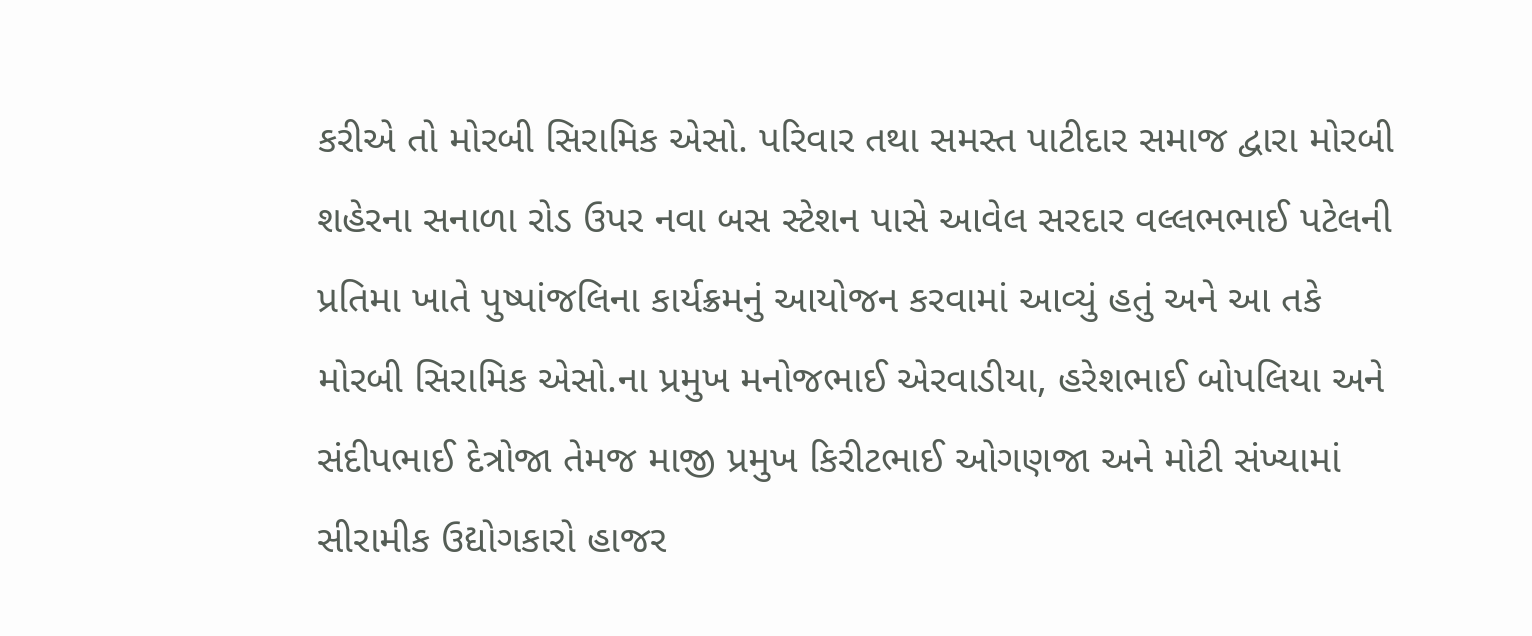કરીએ તો મોરબી સિરામિક એસો. પરિવાર તથા સમસ્ત પાટીદાર સમાજ દ્વારા મોરબી શહેરના સનાળા રોડ ઉપર નવા બસ સ્ટેશન પાસે આવેલ સરદાર વલ્લભભાઈ પટેલની પ્રતિમા ખાતે પુષ્પાંજલિના કાર્યક્રમનું આયોજન કરવામાં આવ્યું હતું અને આ તકે મોરબી સિરામિક એસો.ના પ્રમુખ મનોજભાઈ એરવાડીયા, હરેશભાઈ બોપલિયા અને સંદીપભાઈ દેત્રોજા તેમજ માજી પ્રમુખ કિરીટભાઈ ઓગણજા અને મોટી સંખ્યામાં સીરામીક ઉદ્યોગકારો હાજર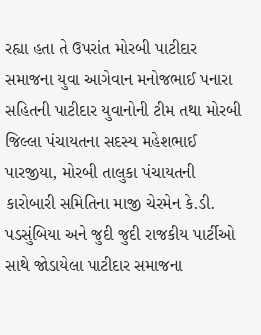રહ્યા હતા તે ઉપરાંત મોરબી પાટીદાર સમાજના યુવા આગેવાન મનોજભાઈ પનારા સહિતની પાટીદાર યુવાનોની ટીમ તથા મોરબી જિલ્લા પંચાયતના સદસ્ય મહેશભાઈ પારજીયા, મોરબી તાલુકા પંચાયતની કારોબારી સમિતિના માજી ચેરમેન કે.ડી. પડસુંબિયા અને જુદી જુદી રાજકીય પાર્ટીઓ સાથે જોડાયેલા પાટીદાર સમાજના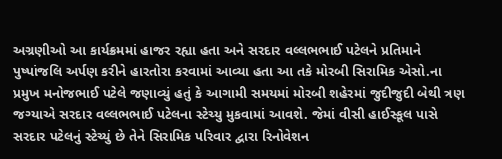અગ્રણીઓ આ કાર્યક્રમમાં હાજર રહ્યા હતા અને સરદાર વલ્લભભાઈ પટેલને પ્રતિમાને પુષ્પાંજલિ અર્પણ કરીને હારતોરા કરવામાં આવ્યા હતા આ તકે મોરબી સિરામિક એસો.ના પ્રમુખ મનોજભાઈ પટેલે જણાવ્યું હતું કે આગામી સમયમાં મોરબી શહેરમાં જુદીજુદી બેથી ત્રણ જગ્યાએ સરદાર વલ્લભભાઈ પટેલના સ્ટેચ્યુ મુકવામાં આવશે. જેમાં વીસી હાઈસ્કૂલ પાસે સરદાર પટેલનું સ્ટેચ્યું છે તેને સિરામિક પરિવાર દ્વારા રિનોવેશન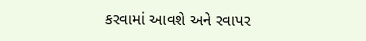કરવામાં આવશે અને રવાપર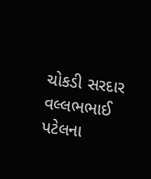ચોકડી સરદાર વલ્લભભાઈ પટેલના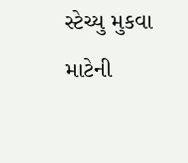સ્ટેચ્યુ મુકવા માટેની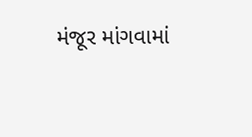મંજૂર માંગવામાં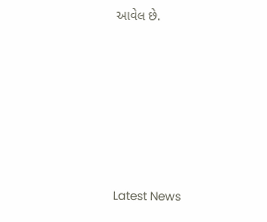આવેલ છે.






Latest News